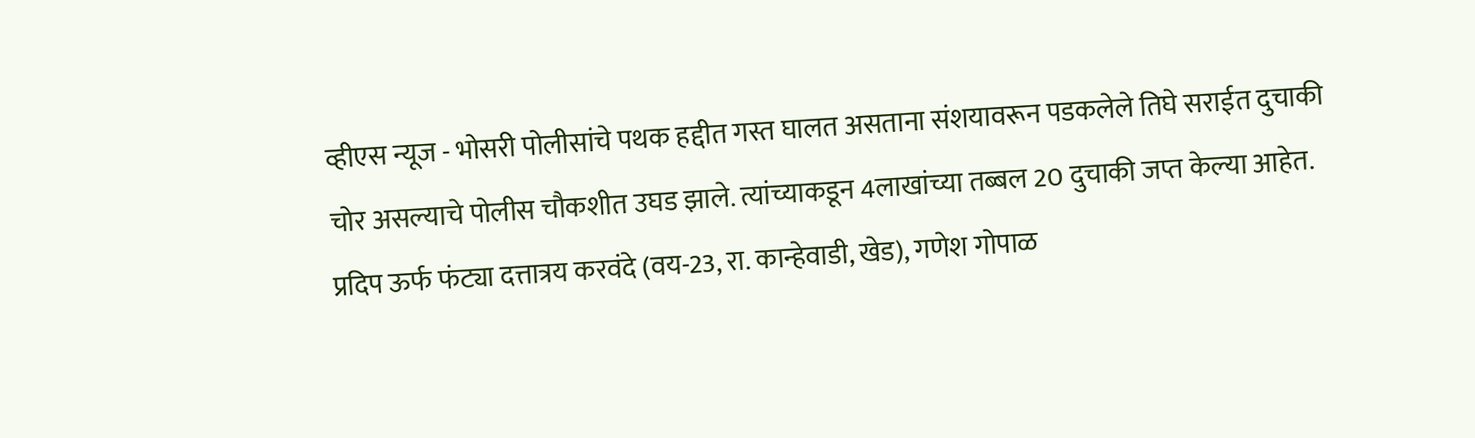व्हीएस न्यूज - भोसरी पोलीसांचे पथक हद्दीत गस्त घालत असताना संशयावरून पडकलेले तिघे सराईत दुचाकी चोर असल्याचे पोलीस चौकशीत उघड झाले. त्यांच्याकडून 4लाखांच्या तब्बल 20 दुचाकी जप्त केल्या आहेत. प्रदिप ऊर्फ फंट्या दत्तात्रय करवंदे (वय-23, रा. कान्हेवाडी, खेड), गणेश गोपाळ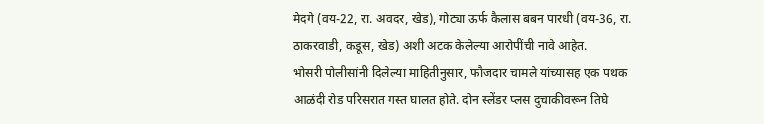मेदगे (वय-22, रा. अवदर, खेड), गोट्या ऊर्फ कैलास बबन पारधी (वय-36, रा. ठाकरवाडी, कडूस, खेड) अशी अटक केलेल्या आरोपींची नावे आहेत.
भोसरी पोलीसांनी दिलेल्या माहितीनुसार, फौजदार चामले यांच्यासह एक पथक आळंदी रोड परिसरात गस्त घालत होते. दोन स्लेंडर प्लस दुचाकीवरून तिघे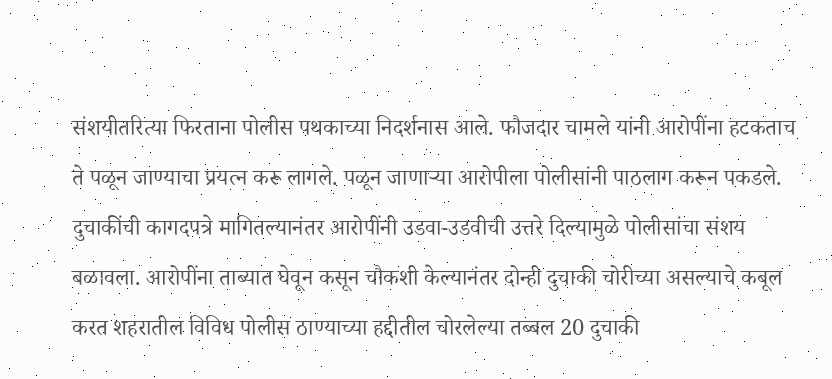संशयीतरित्या फिरताना पोलीस पथकाच्या निदर्शनास आले. फौजदार चामले यांनी आरोपींना हटकताच ते पळून जाण्याचा प्रयत्न करू लागले. पळून जाणाऱ्या आरोपीला पोलीसांनी पाठलाग करून पकडले. दुचाकींची कागदपत्रे मागितल्यानंतर आरोपींनी उडवा-उडवीची उत्तरे दिल्यामुळे पोलीसांचा संशय बळावला. आरोपींना ताब्यात घेवून कसून चौकशी केल्यानंतर दोन्ही दुचाकी चोरीच्या असल्याचे कबूल करत शहरातील विविध पोलीस ठाण्याच्या हद्दीतील चोरलेल्या तब्बल 20 दुचाकी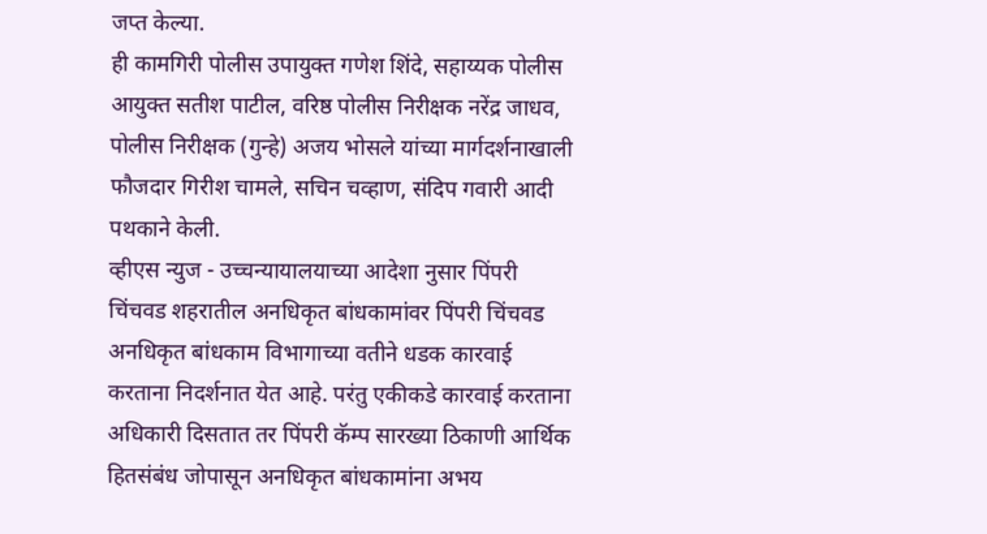जप्त केल्या.
ही कामगिरी पोलीस उपायुक्त गणेश शिंदे, सहाय्यक पोलीस आयुक्त सतीश पाटील, वरिष्ठ पोलीस निरीक्षक नरेंद्र जाधव, पोलीस निरीक्षक (गुन्हे) अजय भोसले यांच्या मार्गदर्शनाखाली फौजदार गिरीश चामले, सचिन चव्हाण, संदिप गवारी आदी पथकाने केली.
व्हीएस न्युज - उच्चन्यायालयाच्या आदेशा नुसार पिंपरी चिंचवड शहरातील अनधिकृत बांधकामांवर पिंपरी चिंचवड अनधिकृत बांधकाम विभागाच्या वतीने धडक कारवाई करताना निदर्शनात येत आहे. परंतु एकीकडे कारवाई करताना अधिकारी दिसतात तर पिंपरी कॅम्प सारख्या ठिकाणी आर्थिक हितसंबंध जोपासून अनधिकृत बांधकामांना अभय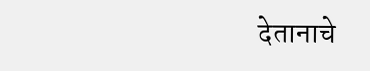देतानाचे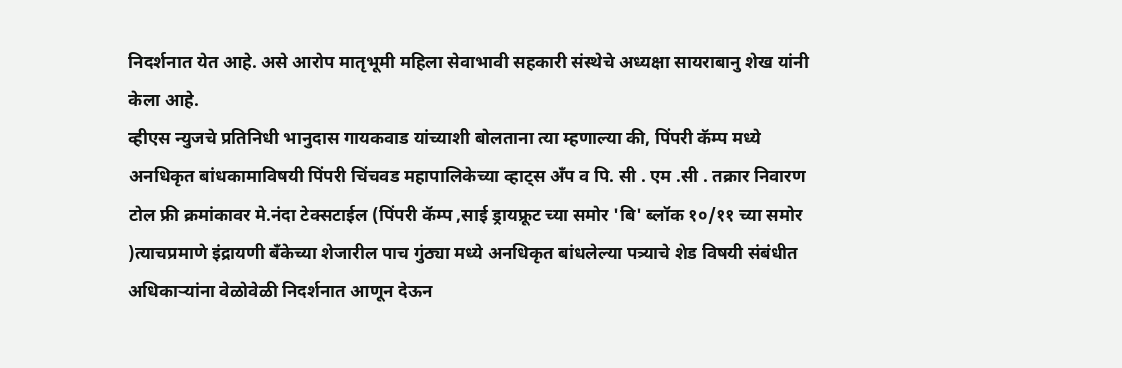निदर्शनात येत आहे. असे आरोप मातृभूमी महिला सेवाभावी सहकारी संस्थेचे अध्यक्षा सायराबानु शेख यांनी केला आहे.
व्हीएस न्युजचे प्रतिनिधी भानुदास गायकवाड यांच्याशी बोलताना त्या म्हणाल्या की, पिंपरी कॅम्प मध्ये अनधिकृत बांधकामाविषयी पिंपरी चिंचवड महापालिकेच्या व्हाट्स अँप व पि. सी . एम .सी . तक्रार निवारण टोल फ्री क्रमांकावर मे.नंदा टेक्सटाईल (पिंपरी कॅम्प ,साई ड्रायफ्रूट च्या समोर 'बि' ब्लॉक १०/११ च्या समोर )त्याचप्रमाणे इंद्रायणी बँकेच्या शेजारील पाच गुंठ्या मध्ये अनधिकृत बांधलेल्या पत्र्याचे शेड विषयी संबंधीत अधिकाऱ्यांना वेळोवेळी निदर्शनात आणून देऊन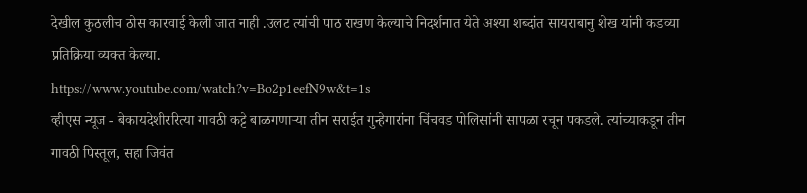देखील कुठलीच ठोस कारवाई केली जात नाही .उलट त्यांची पाठ राखण केल्याचे निदर्शनात येते अश्या शब्दांत सायराबानु शेख यांनी कडव्या प्रतिक्रिया व्यक्त केल्या.
https://www.youtube.com/watch?v=Bo2p1eefN9w&t=1s
व्हीएस न्यूज - बेकायदेशीररित्या गावठी कट्टे बाळगणाऱ्या तीन सराईत गुन्हेगारांना चिंचवड पोलिसांनी सापळा रचून पकडले. त्यांच्याकडून तीन गावठी पिस्तूल, सहा जिवंत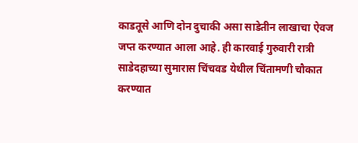काडतूसे आणि दोन दुचाकी असा साडेतीन लाखाचा ऐवज जप्त करण्यात आला आहे. ही कारवाई गुरुवारी रात्री साडेदहाच्या सुमारास चिंचवड येथील चिंतामणी चौकात करण्यात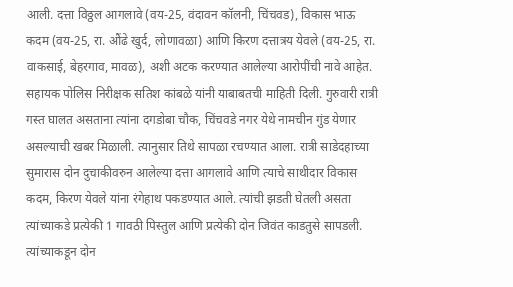आली. दत्ता विठ्ठल आगलावे (वय-25, वंदावन कॉलनी, चिंचवड), विकास भाऊ कदम (वय-25, रा. औंढे खुर्द, लोणावळा) आणि किरण दत्तात्रय येवले (वय-25, रा. वाकसाई, बेहरगाव, मावळ), अशी अटक करण्यात आलेल्या आरोपींची नावे आहेत.
सहायक पोलिस निरीक्षक सतिश कांबळे यांनी याबाबतची माहिती दिली. गुरुवारी रात्री गस्त घालत असताना त्यांना दगडोबा चौक, चिंचवडे नगर येथे नामचीन गुंड येणार असल्याची खबर मिळाली. त्यानुसार तिथे सापळा रचण्यात आला. रात्री साडेदहाच्या सुमारास दोन दुचाकीवरुन आलेल्या दत्ता आगलावे आणि त्याचे साथीदार विकास कदम, किरण येवले यांना रंगेहाथ पकडण्यात आले. त्यांची झडती घेतली असता त्यांच्याकडे प्रत्येकी 1 गावठी पिस्तुल आणि प्रत्येकी दोन जिवंत काडतुसे सापडली. त्यांच्याकडून दोन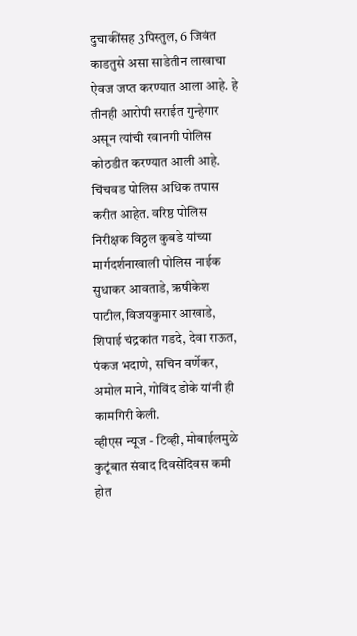दुचाकींसह 3पिस्तुल, 6 जिवंत काडतुसे असा साडेतीन लाखाचा ऐवज जप्त करण्यात आला आहे. हे तीनही आरोपी सराईत गुन्हेगार असून त्यांची रवानगी पोलिस कोठडीत करण्यात आली आहे.
चिंचवड पोलिस अधिक तपास करीत आहेत. वरिष्ठ पोलिस निरीक्षक विठ्ठल कुबडे यांच्या मार्गदर्शनाखाली पोलिस नाईक सुधाकर आवताडे, ऋषीकेश पाटील,विजयकुमार आखाडे, शिपाई चंद्रकांत गडदे, देवा राऊत, पंकज भदाणे, सचिन वर्णेकर, अमोल माने, गोविंद डोके यांनी ही कामगिरी केली.
व्हीएस न्यूज - टिव्ही, मोबाईलमुळे कुटूंबात संवाद दिवसेंदिवस कमी होत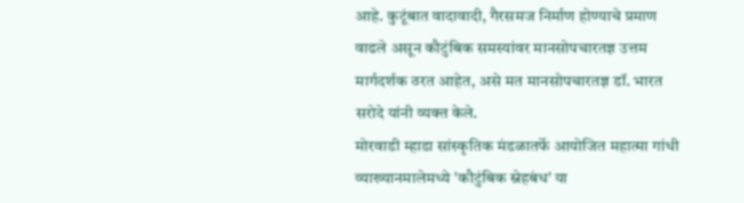आहे. कुटूंबात वादावादी, गैरसमज निर्माण होण्याचे प्रमाण वाढले असून कौटुंबिक समस्यांवर मानसोपचारतज्ञ उत्तम मार्गदर्शक ठरत आहेत, असे मत मानसोपचारतज्ञ डॉ. भारत सरोदे यांनी व्यक्त केले.
मोरवाडी म्हाडा सांस्कृतिक मंडळातर्फे आयोजित महात्मा गांधी व्याख्यानमालेमध्ये 'कौटुंबिक स्नेहबंध' या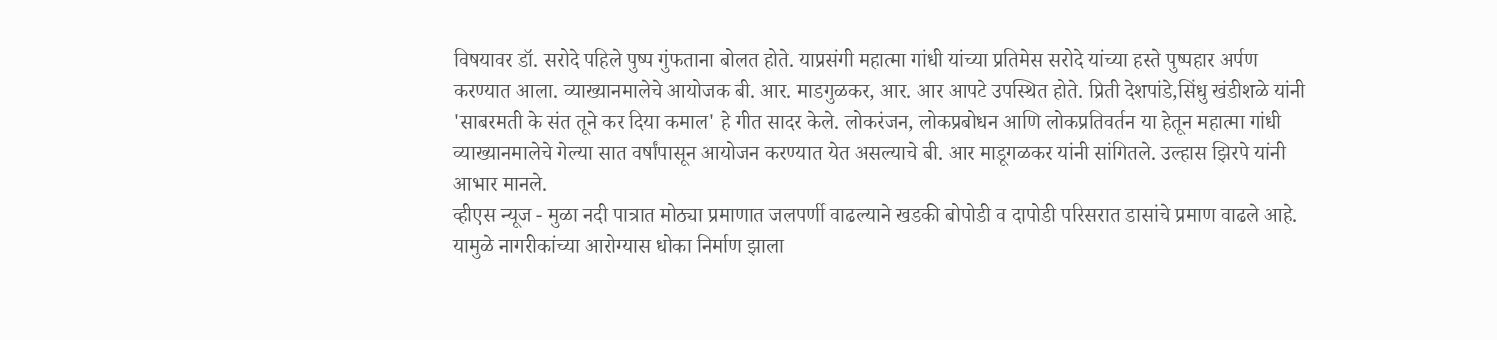विषयावर डॉ. सरोदे पहिले पुष्प गुंफताना बोलत होते. याप्रसंगी महात्मा गांधी यांच्या प्रतिमेस सरोदे यांच्या हस्ते पुष्पहार अर्पण करण्यात आला. व्याख्यानमालेचे आयोजक बी. आर. माडगुळकर, आर. आर आपटे उपस्थित होते. प्रिती देशपांडे,सिंधु खंडीशळे यांनी 'साबरमती के संत तूने कर दिया कमाल' हे गीत सादर केले. लोकरंजन, लोकप्रबोधन आणि लोकप्रतिवर्तन या हेतून महात्मा गांधी व्याख्यानमालेचे गेल्या सात वर्षांपासून आयोजन करण्यात येत असल्याचे बी. आर माडूगळकर यांनी सांगितले. उल्हास झिरपे यांनी आभार मानले.
व्हीएस न्यूज - मुळा नदी पात्रात मोठ्या प्रमाणात जलपर्णी वाढल्याने खडकी बोपोडी व दापोडी परिसरात डासांचे प्रमाण वाढले आहे. यामुळे नागरीकांच्या आरोग्यास धोका निर्माण झाला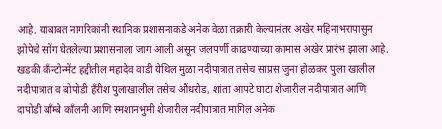आहे. याबाबत नागरिकांनी स्थानिक प्रशासनाकडे अनेक वेळा तक्रारी केल्यानंतर अखेर महिनाभरापासुन झोपेचे सोंग घेतलेल्या प्रशासनाला जाग आली असून जलपर्णी काढण्याच्या कामास अखेर प्रारंभ झाला आहे.
खडकी कॅंन्टोन्मेंट हद्दीतील महादेव वाडी येथिल मुळा नदीपात्रात तसेच साप्रस जुना होळकर पुला खालील नदीपात्रात व बोपोडी हॅंरीश पुलाखालील तसेच औंधरोड, शांता आपटे घाटा शेजारील नदीपात्रात आणि दापोडी बॉंम्बे कॉंलनी आणि स्मशानभुमी शेजारील नदीपात्रात मागिल अनेक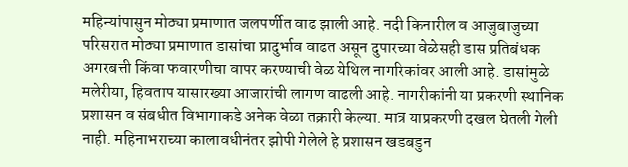महिन्यांपासुन मोठ्या प्रमाणात जलपर्णीत वाढ झाली आहे. नदी किनारील व आजुबाजुच्या परिसरात मोठ्या प्रमाणात डासांचा प्रादुर्भाव वाढत असून दुपारच्या वेळेसही डास प्रतिबंधक अगरबत्ती किंवा फवारणीचा वापर करण्याची वेळ येथिल नागरिकांवर आली आहे. डासांमुळे मलेरीया, हिवताप यासारख्या आजारांची लागण वाढली आहे. नागरीकांनी या प्रकरणी स्थानिक प्रशासन व संबधीत विभागाकडे अनेक वेळा तक्रारी केल्या. मात्र याप्रकरणी दखल घेतली गेली नाही. महिनाभराच्या कालावधीनंतर झोपी गेलेले हे प्रशासन खडबडुन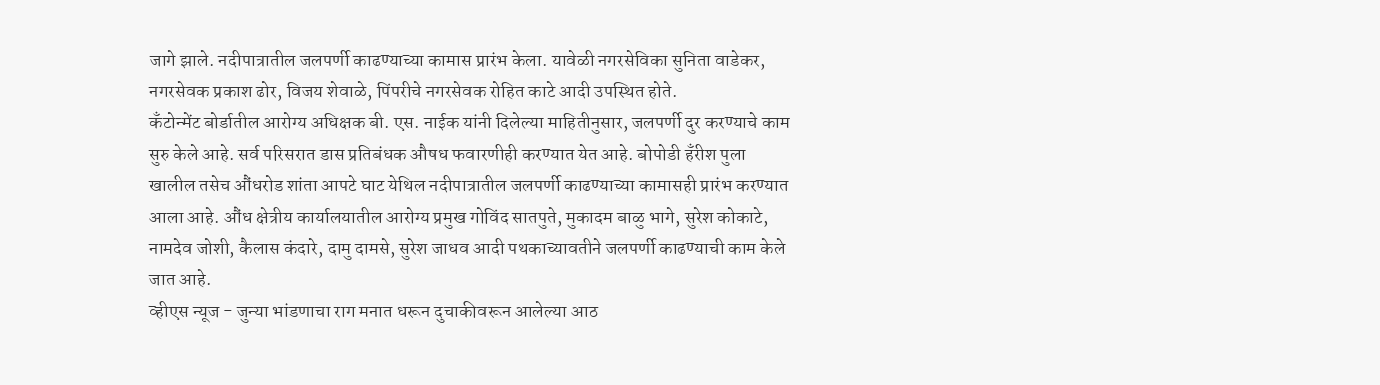जागे झाले. नदीपात्रातील जलपर्णी काढण्याच्या कामास प्रारंभ केला. यावेळी नगरसेविका सुनिता वाडेकर, नगरसेवक प्रकाश ढोर, विजय शेवाळे, पिंपरीचे नगरसेवक रोहित काटे आदी उपस्थित होते.
कॅंटोन्मेंट बोर्डातील आरोग्य अधिक्षक बी. एस. नाईक यांनी दिलेल्या माहितीनुसार, जलपर्णी दुर करण्याचे काम सुरु केले आहे. सर्व परिसरात डास प्रतिबंधक औषध फवारणीही करण्यात येत आहे. बोपोडी हॅंरीश पुला खालील तसेच औंधरोड शांता आपटे घाट येथिल नदीपात्रातील जलपर्णी काढण्याच्या कामासही प्रारंभ करण्यात आला आहे. औंध क्षेत्रीय कार्यालयातील आरोग्य प्रमुख गोविंद सातपुते, मुकादम बाळु भागे, सुरेश कोकाटे, नामदेव जोशी, कैलास कंदारे, दामु दामसे, सुरेश जाधव आदी पथकाच्यावतीने जलपर्णी काढण्याची काम केले जात आहे.
व्हीएस न्यूज - जुन्या भांडणाचा राग मनात धरून दुचाकीवरून आलेल्या आठ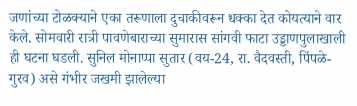जणांच्या टोळक्याने एका तरूणाला दुचाकीवरून धक्का देत कोयत्याने वार केले. सोमवारी रात्री पावणेबाराच्या सुमारास सांगवी फाटा उड्डाणपुलाखाली ही घटना घडली. सुनिल मोनाप्पा सुतार (वय-24, रा. वैदवस्ती, पिंपळे-गुरव) असे गंभीर जखमी झालेल्या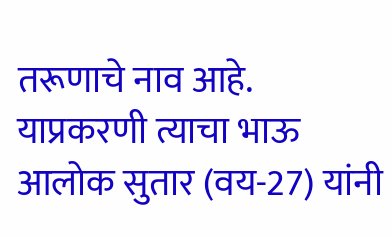तरूणाचे नाव आहे. याप्रकरणी त्याचा भाऊ आलोक सुतार (वय-27) यांनी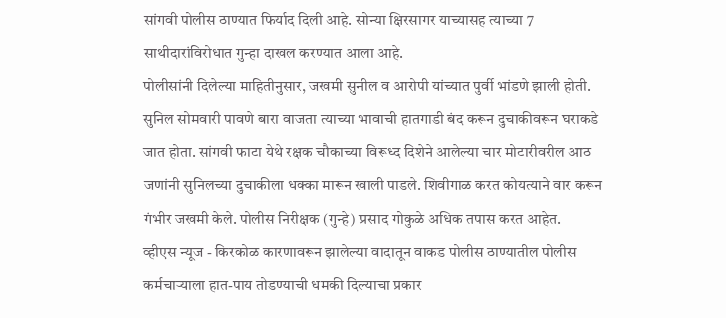सांगवी पोलीस ठाण्यात फिर्याद दिली आहे. सोन्या क्षिरसागर याच्यासह त्याच्या 7 साथीदारांविरोधात गुन्हा दाखल करण्यात आला आहे.
पोलीसांनी दिलेल्या माहितीनुसार, जखमी सुनील व आरोपी यांच्यात पुर्वी भांडणे झाली होती. सुनिल सोमवारी पावणे बारा वाजता त्याच्या भावाची हातगाडी बंद करून दुचाकीवरून घराकडे जात होता. सांगवी फाटा येथे रक्षक चौकाच्या विरूध्द दिशेने आलेल्या चार मोटारीवरील आठ जणांनी सुनिलच्या दुचाकीला धक्का मारून खाली पाडले. शिवीगाळ करत कोयत्याने वार करून गंभीर जखमी केले. पोलीस निरीक्षक (गुन्हे) प्रसाद गोकुळे अधिक तपास करत आहेत.
व्हीएस न्यूज - किरकोळ कारणावरून झालेल्या वादातून वाकड पोलीस ठाण्यातील पोलीस कर्मचाऱ्याला हात-पाय तोडण्याची धमकी दिल्याचा प्रकार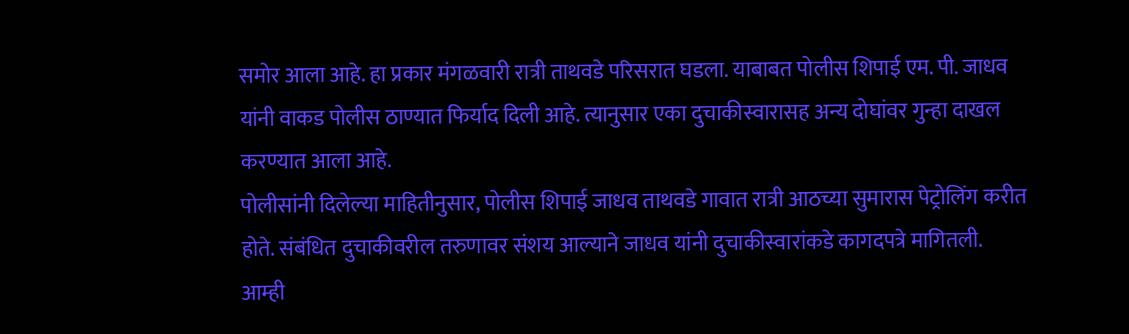समोर आला आहे. हा प्रकार मंगळवारी रात्री ताथवडे परिसरात घडला. याबाबत पोलीस शिपाई एम. पी. जाधव यांनी वाकड पोलीस ठाण्यात फिर्याद दिली आहे. त्यानुसार एका दुचाकीस्वारासह अन्य दोघांवर गुन्हा दाखल करण्यात आला आहे.
पोलीसांनी दिलेल्या माहितीनुसार, पोलीस शिपाई जाधव ताथवडे गावात रात्री आठच्या सुमारास पेट्रोलिंग करीत होते. संबंधित दुचाकीवरील तरुणावर संशय आल्याने जाधव यांनी दुचाकीस्वारांकडे कागदपत्रे मागितली. आम्ही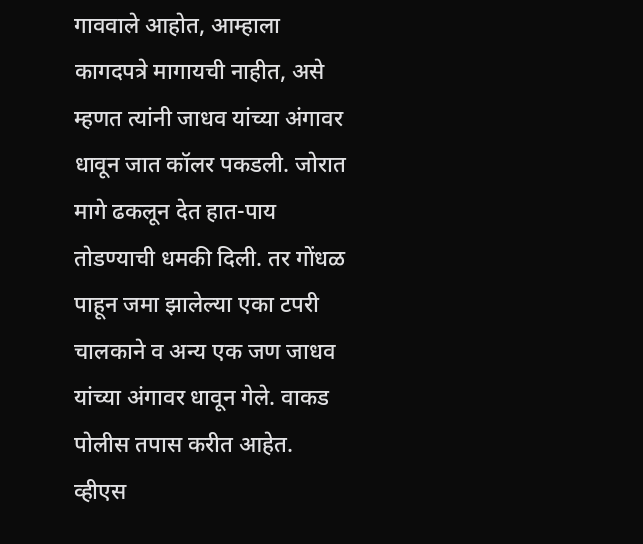गाववाले आहोत, आम्हाला कागदपत्रे मागायची नाहीत, असे म्हणत त्यांनी जाधव यांच्या अंगावर धावून जात कॉलर पकडली. जोरात मागे ढकलून देत हात-पाय तोडण्याची धमकी दिली. तर गोंधळ पाहून जमा झालेल्या एका टपरी चालकाने व अन्य एक जण जाधव यांच्या अंगावर धावून गेले. वाकड पोलीस तपास करीत आहेत.
व्हीएस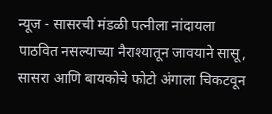न्यूज - सासरची मंडळी पत्नीला नांदायला पाठवित नसल्याच्या नैराश्यातून जावयाने सासू, सासरा आणि बायकोचे फोटो अंगाला चिकटवून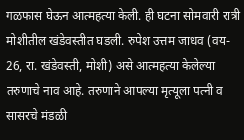गळफास घेऊन आत्महत्या केली. ही घटना सोमवारी रात्री मोशीतील खंडेवस्तीत घडली. रुपेश उत्तम जाधव (वय- 26, रा. खंडेवस्ती, मोशी) असे आत्महत्या केलेल्या तरुणाचे नाव आहे. तरुणाने आपल्या मृत्यूला पत्नी व सासरचे मंडळी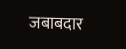जबाबदार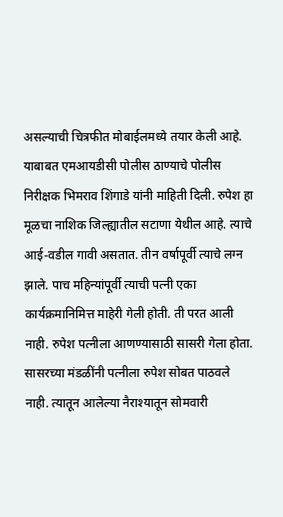असल्याची चित्रफीत मोबाईलमध्ये तयार केली आहे.
याबाबत एमआयडीसी पोलीस ठाण्याचे पोलीस निरीक्षक भिमराव शिंगाडे यांनी माहिती दिली. रुपेश हा मूळचा नाशिक जिल्ह्यातील सटाणा येथील आहे. त्याचे आई-वडील गावी असतात. तीन वर्षापूर्वी त्याचे लग्न झाले. पाच महिन्यांपूर्वी त्याची पत्नी एका कार्यक्रमानिमित्त माहेरी गेली होती. ती परत आली नाही. रुपेश पत्नीला आणण्यासाठी सासरी गेला होता. सासरच्या मंडळींनी पत्नीला रुपेश सोबत पाठवले नाही. त्यातून आलेल्या नैराश्यातून सोमवारी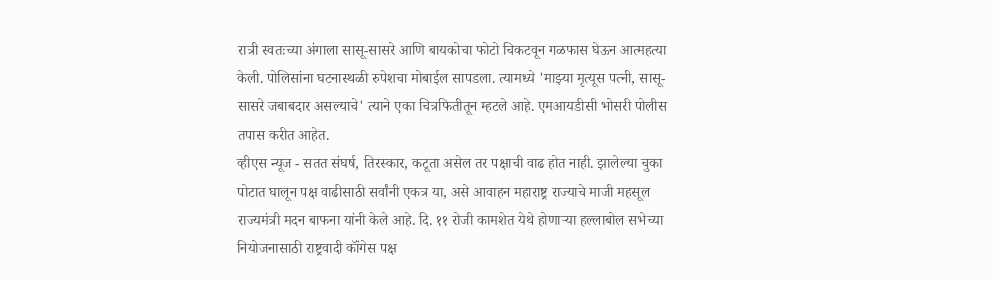रात्री स्वतःच्या अंगाला सासू-सासरे आणि बायकोचा फोटो चिकटवून गळफास घेऊन आत्महत्या केली. पोलिसांना घटनास्थळी रुपेशचा मोबाईल सापडला. त्यामध्ये 'माझ्या मृत्यूस पत्नी, सासू-सासरे जबाबदार असल्याचे' त्याने एका चित्रफितीतून म्हटले आहे. एमआयडीसी भोसरी पोलीस तपास करीत आहेत.
व्हीएस न्यूज - सतत संघर्ष, तिरस्कार, कटूता असेल तर पक्षाची वाढ होत नाही. झालेल्या चुका पोटात घालून पक्ष वाढीसाठी सर्वांनी एकत्र या, असे आवाहन महाराष्ट्र राज्याचे माजी महसूल राज्यमंत्री मदन बाफना यांनी केले आहे. दि. ११ रोजी कामशेत येथे होणाऱ्या हल्लाबोल सभेच्या नियोजनासाठी राष्ट्रवादी कॉंगेस पक्ष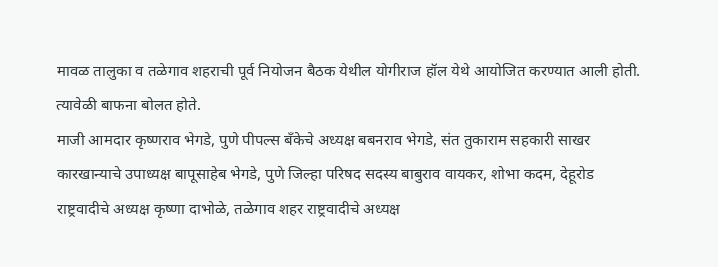मावळ तालुका व तळेगाव शहराची पूर्व नियोजन बैठक येथील योगीराज हॉल येथे आयोजित करण्यात आली होती. त्यावेळी बाफना बोलत होते.
माजी आमदार कृष्णराव भेगडे, पुणे पीपल्स बॅंकेचे अध्यक्ष बबनराव भेगडे, संत तुकाराम सहकारी साखर कारखान्याचे उपाध्यक्ष बापूसाहेब भेगडे, पुणे जिल्हा परिषद सदस्य बाबुराव वायकर, शोभा कदम, देहूरोड राष्ट्रवादीचे अध्यक्ष कृष्णा दाभोळे, तळेगाव शहर राष्ट्रवादीचे अध्यक्ष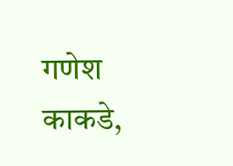गणेश काकडे,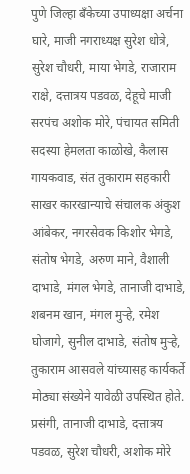पुणे जिल्हा बॅंकेच्या उपाध्यक्षा अर्चना घारे, माजी नगराध्यक्ष सुरेश धोत्रे, सुरेश चौधरी, माया भेगडे, राजाराम राक्षे, दत्तात्रय पडवळ, देहूचे माजी सरपंच अशोक मोरे, पंचायत समिती सदस्या हेमलता काळोखे, कैलास गायकवाड, संत तुकाराम सहकारी साखर कारखान्याचे संचालक अंकुश आंबेकर, नगरसेवक किशोर भेगडे, संतोष भेगडे, अरुण माने, वैशाली दाभाडे, मंगल भेगडे, तानाजी दाभाडे, शबनम खान, मंगल मुऱ्हे, रमेश घोजागे, सुनील दाभाडे, संतोष मुऱ्हे, तुकाराम आसवले यांच्यासह कार्यकर्ते मोठ्या संख्येने यावेळी उपस्थित होते.
प्रसंगी, तानाजी दाभाडे, दत्तात्रय पडवळ, सुरेश चौधरी, अशोक मोरे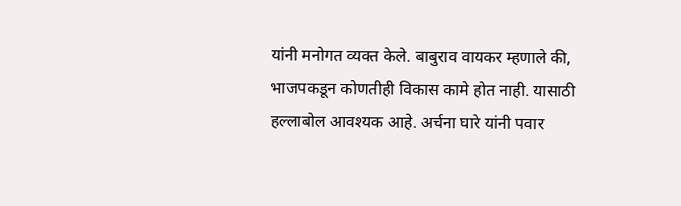यांनी मनोगत व्यक्त केले. बाबुराव वायकर म्हणाले की, भाजपकडून कोणतीही विकास कामे होत नाही. यासाठी हल्लाबोल आवश्यक आहे. अर्चना घारे यांनी पवार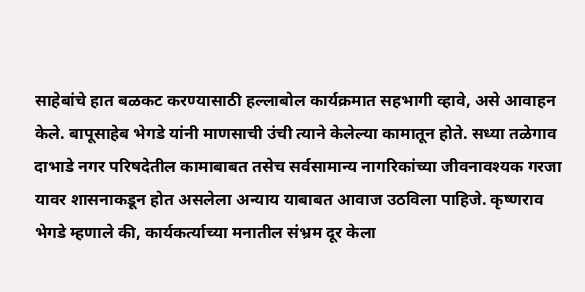साहेबांचे हात बळकट करण्यासाठी हल्लाबोल कार्यक्रमात सहभागी व्हावे, असे आवाहन केले. बापूसाहेब भेगडे यांनी माणसाची उंची त्याने केलेल्या कामातून होते. सध्या तळेगाव दाभाडे नगर परिषदेतील कामाबाबत तसेच सर्वसामान्य नागरिकांच्या जीवनावश्यक गरजा यावर शासनाकडून होत असलेला अन्याय याबाबत आवाज उठविला पाहिजे. कृष्णराव भेगडे म्हणाले की, कार्यकर्त्याच्या मनातील संभ्रम दूर केला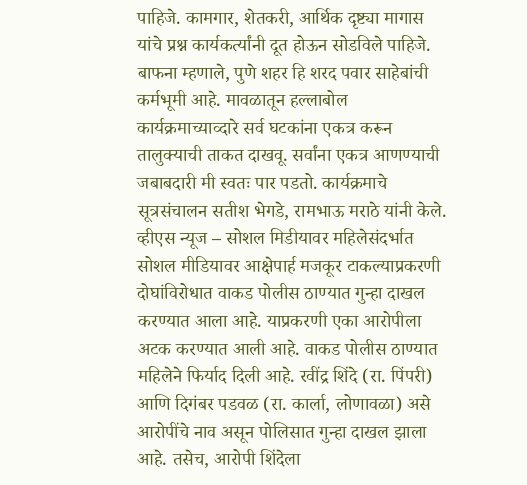पाहिजे. कामगार, शेतकरी, आर्थिक दृष्ट्या मागास यांचे प्रश्न कार्यकर्त्यांनी दूत होऊन सोडविले पाहिजे.
बाफना म्हणाले, पुणे शहर हि शरद पवार साहेबांची कर्मभूमी आहे. मावळातून हल्लाबोल कार्यक्रमाच्याव्दारे सर्व घटकांना एकत्र करून तालुक्याची ताकत दाखवू. सर्वांना एकत्र आणण्याची जबाबदारी मी स्वतः पार पडतो. कार्यक्रमाचे सूत्रसंचालन सतीश भेगडे, रामभाऊ मराठे यांनी केले.
व्हीएस न्यूज – सोशल मिडीयावर महिलेसंदर्भात सोशल मीडियावर आक्षेपार्ह मजकूर टाकल्याप्रकरणी दोघांविरोधात वाकड पोलीस ठाण्यात गुन्हा दाखल करण्यात आला आहे. याप्रकरणी एका आरोपीला अटक करण्यात आली आहे. वाकड पोलीस ठाण्यात महिलेने फिर्याद दिली आहे. रवींद्र शिंदे (रा. पिंपरी) आणि दिगंबर पडवळ (रा. कार्ला, लोणावळा) असे आरोपींचे नाव असून पोलिसात गुन्हा दाखल झाला आहे. तसेच, आरोपी शिंदेला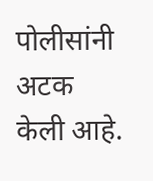पोलीसांनी अटक केली आहे.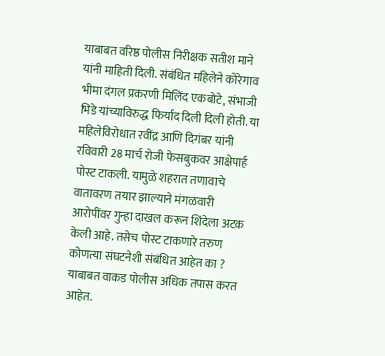याबाबत वरिष्ठ पोलीस निरीक्षक सतीश माने यांनी माहिती दिली. संबंधित महिलेने कोरेगाव भीमा दंगल प्रकरणी मिलिंद एकबोटे, संभाजी भिडे यांच्याविरुद्ध फिर्याद दिली दिली होती. या महिलेविरोधात रवींद्र आणि दिगंबर यांनी रविवारी 28 मार्च रोजी फेसबुकवर आक्षेपार्ह पोस्ट टाकली. यामुळे शहरात तणावाचे वातावरण तयार झाल्याने मंगळवारी आरोपींवर गुन्हा दाखल करून शिंदेला अटक केली आहे. तसेच पोस्ट टाकणारे तरुण कोणत्या संघटनेशी संबंधित आहेत का ? याबाबत वाकड पोलीस अधिक तपास करत आहेत.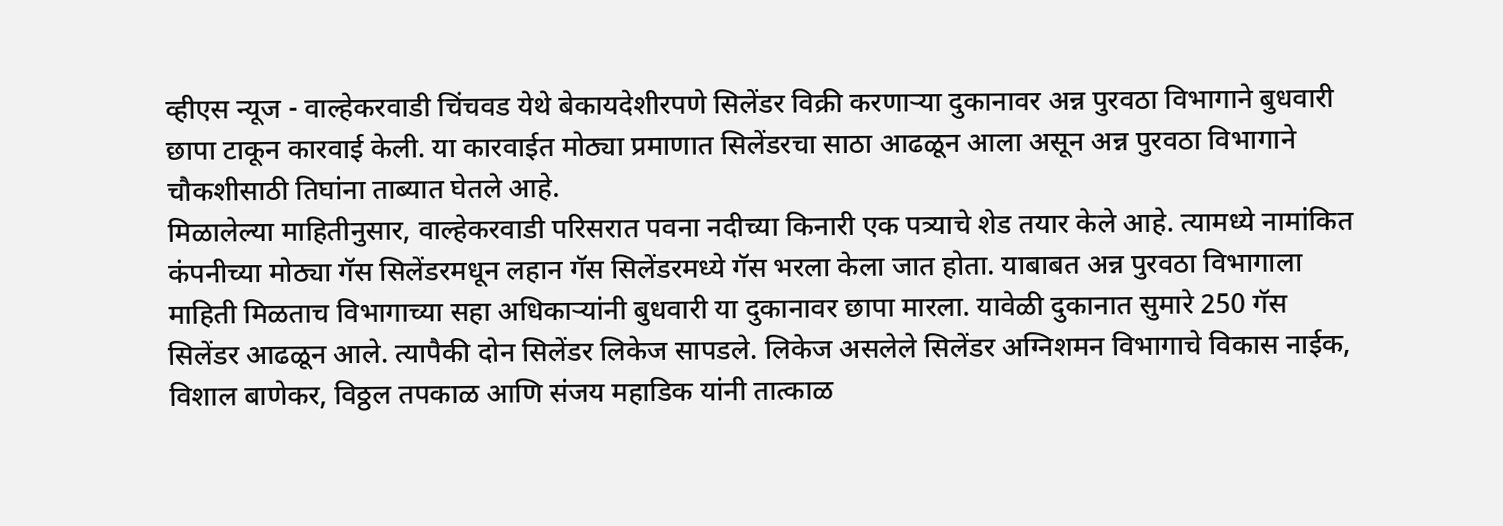व्हीएस न्यूज - वाल्हेकरवाडी चिंचवड येथे बेकायदेशीरपणे सिलेंडर विक्री करणाऱ्या दुकानावर अन्न पुरवठा विभागाने बुधवारी छापा टाकून कारवाई केली. या कारवाईत मोठ्या प्रमाणात सिलेंडरचा साठा आढळून आला असून अन्न पुरवठा विभागाने चौकशीसाठी तिघांना ताब्यात घेतले आहे.
मिळालेल्या माहितीनुसार, वाल्हेकरवाडी परिसरात पवना नदीच्या किनारी एक पत्र्याचे शेड तयार केले आहे. त्यामध्ये नामांकित कंपनीच्या मोठ्या गॅस सिलेंडरमधून लहान गॅस सिलेंडरमध्ये गॅस भरला केला जात होता. याबाबत अन्न पुरवठा विभागाला माहिती मिळताच विभागाच्या सहा अधिकाऱ्यांनी बुधवारी या दुकानावर छापा मारला. यावेळी दुकानात सुमारे 250 गॅस सिलेंडर आढळून आले. त्यापैकी दोन सिलेंडर लिकेज सापडले. लिकेज असलेले सिलेंडर अग्निशमन विभागाचे विकास नाईक, विशाल बाणेकर, विठ्ठल तपकाळ आणि संजय महाडिक यांनी तात्काळ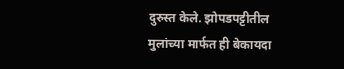दुरुस्त केले. झोपडपट्टीतील मुलांच्या मार्फत ही बेकायदा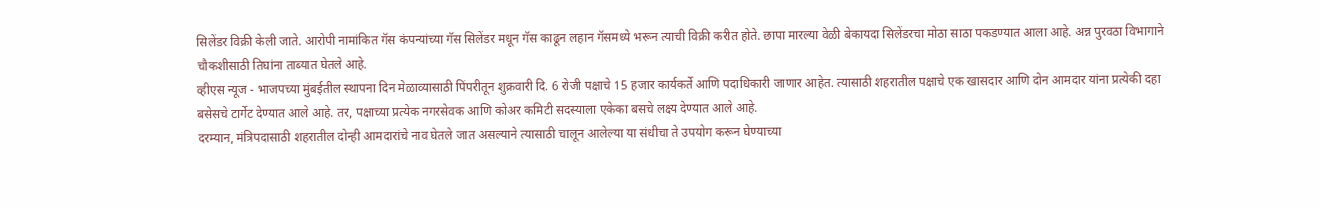सिलेंडर विक्री केली जाते. आरोपी नामांकित गॅस कंपन्यांच्या गॅस सिलेंडर मधून गॅस काढून लहान गॅसमध्ये भरून त्याची विक्री करीत होते. छापा मारल्या वेळी बेकायदा सिलेंडरचा मोठा साठा पकडण्यात आला आहे. अन्न पुरवठा विभागाने चौकशीसाठी तिघांना ताब्यात घेतले आहे.
व्हीएस न्यूज - भाजपच्या मुंबईतील स्थापना दिन मेळाव्यासाठी पिंपरीतून शुक्रवारी दि. 6 रोजी पक्षाचे 15 हजार कार्यकर्ते आणि पदाधिकारी जाणार आहेत. त्यासाठी शहरातील पक्षाचे एक खासदार आणि दोन आमदार यांना प्रत्येकी दहा बसेसचे टार्गेट देण्यात आले आहे. तर, पक्षाच्या प्रत्येक नगरसेवक आणि कोअर कमिटी सदस्याला एकेका बसचे लक्ष्य देण्यात आले आहे.
दरम्यान, मंत्रिपदासाठी शहरातील दोन्ही आमदारांचे नाव घेतले जात असल्याने त्यासाठी चालून आलेल्या या संधीचा ते उपयोग करून घेण्याच्या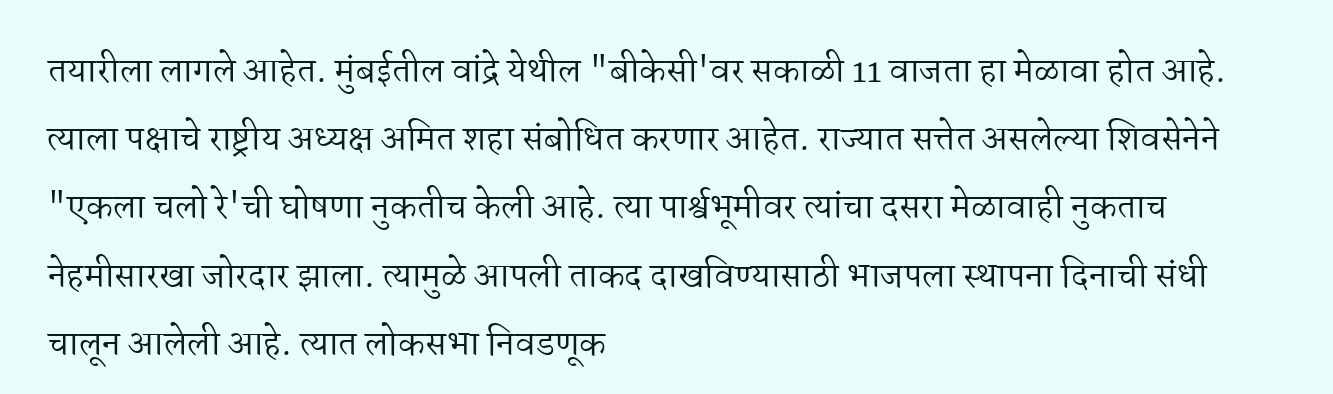तयारीला लागले आहेत. मुंबईतील वांद्रे येथील "बीकेसी'वर सकाळी 11 वाजता हा मेळावा होत आहे. त्याला पक्षाचे राष्ट्रीय अध्यक्ष अमित शहा संबोधित करणार आहेत. राज्यात सत्तेत असलेल्या शिवसेनेने "एकला चलो रे'ची घोषणा नुकतीच केली आहे. त्या पार्श्वभूमीवर त्यांचा दसरा मेळावाही नुकताच नेहमीसारखा जोरदार झाला. त्यामुळे आपली ताकद दाखविण्यासाठी भाजपला स्थापना दिनाची संधी चालून आलेली आहे. त्यात लोकसभा निवडणूक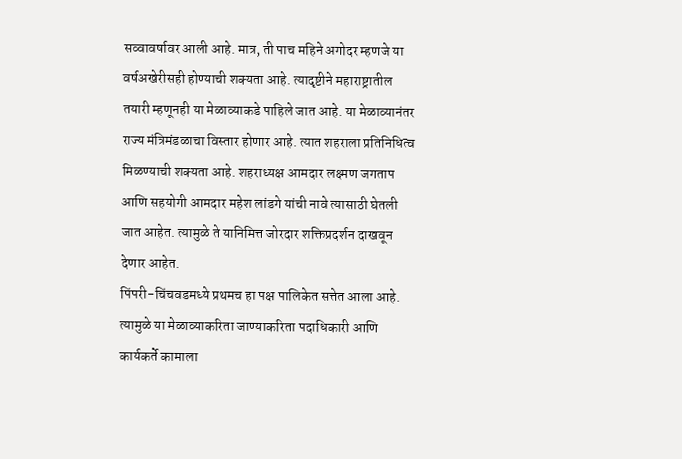सव्वावर्षावर आली आहे. मात्र, ती पाच महिने अगोदर म्हणजे या वर्षअखेरीसही होण्याची शक्यता आहे. त्यादृष्टीने महाराष्ट्रातील तयारी म्हणूनही या मेळाव्याकडे पाहिले जात आहे. या मेळाव्यानंतर राज्य मंत्रिमंडळाचा विस्तार होणार आहे. त्यात शहराला प्रतिनिधित्व मिळण्याची शक्यता आहे. शहराध्यक्ष आमदार लक्ष्मण जगताप आणि सहयोगी आमदार महेश लांडगे यांची नावे त्यासाठी घेतली जात आहेत. त्यामुळे ते यानिमित्त जोरदार शक्तिप्रदर्शन दाखवून देणार आहेत.
पिंपरी-चिंचवडमध्ये प्रथमच हा पक्ष पालिकेत सत्तेत आला आहे. त्यामुळे या मेळाव्याकरिता जाण्याकरिता पदाधिकारी आणि कार्यकर्ते कामाला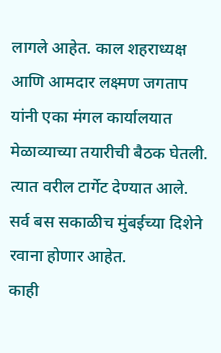लागले आहेत. काल शहराध्यक्ष आणि आमदार लक्ष्मण जगताप यांनी एका मंगल कार्यालयात मेळाव्याच्या तयारीची बैठक घेतली. त्यात वरील टार्गेट देण्यात आले. सर्व बस सकाळीच मुंबईच्या दिशेने रवाना होणार आहेत.
काही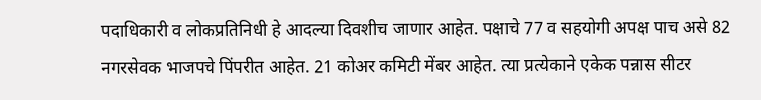पदाधिकारी व लोकप्रतिनिधी हे आदल्या दिवशीच जाणार आहेत. पक्षाचे 77 व सहयोगी अपक्ष पाच असे 82 नगरसेवक भाजपचे पिंपरीत आहेत. 21 कोअर कमिटी मेंबर आहेत. त्या प्रत्येकाने एकेक पन्नास सीटर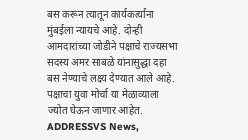बस करून त्यातून कार्यकर्त्यांना मुंबईला न्यायचे आहे. दोन्ही आमदारांच्या जोडीने पक्षाचे राज्यसभा सदस्य अमर साबळे यांनासुद्धा दहा बस नेण्याचे लक्ष्य देण्यात आले आहे. पक्षाचा युवा मोर्चा या मेळाव्याला ज्योत घेऊन जाणार आहेत.
ADDRESSVS News,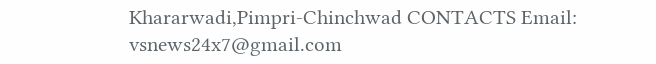Khararwadi,Pimpri-Chinchwad CONTACTS Email: vsnews24x7@gmail.com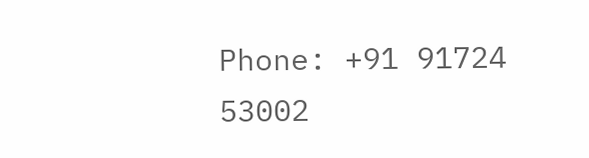Phone: +91 91724 53002